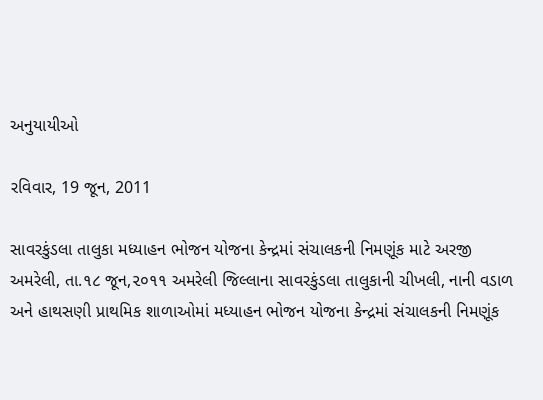અનુયાયીઓ

રવિવાર, 19 જૂન, 2011

સાવરકુંડલા તાલુકા મધ્‍યાહન ભોજન યોજના કેન્‍દ્રમાં સંચાલકની નિમણૂંક માટે અરજી
અમરેલી, તા.૧૮ જૂન,૨૦૧૧ અમરેલી જિલ્‍લાના સાવરકુંડલા તાલુકાની ચીખલી, નાની વડાળ અને હાથસણી પ્રાથમિક શાળાઓમાં મધ્‍યાહન ભોજન યોજના કેન્‍દ્રમાં સંચાલકની નિમણૂંક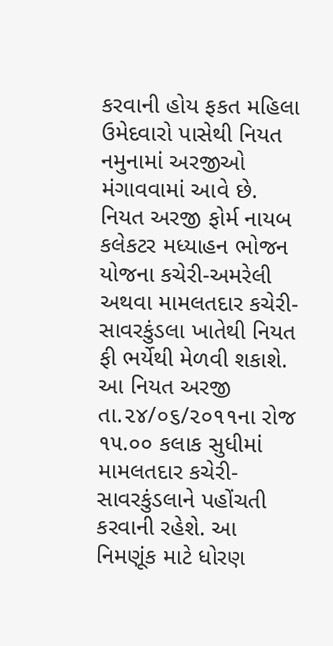કરવાની હોય ફકત મહિલા ઉમેદવારો પાસેથી નિયત નમુનામાં અરજીઓ મંગાવવામાં આવે છે.
નિયત અરજી ફોર્મ નાયબ કલેકટર મધ્‍યાહન ભોજન યોજના કચેરી-અમરેલી અથવા મામલતદાર કચેરી-સાવરકુંડલા ખાતેથી નિયત ફી ભર્યેથી મેળવી શકાશે. આ નિયત અરજી તા.૨૪/૦૬/૨૦૧૧ના રોજ ૧૫.૦૦ કલાક સુધીમાં મામલતદાર કચેરી-સાવરકુંડલાને પહોંચતી કરવાની રહેશે. આ નિમણૂંક માટે ધોરણ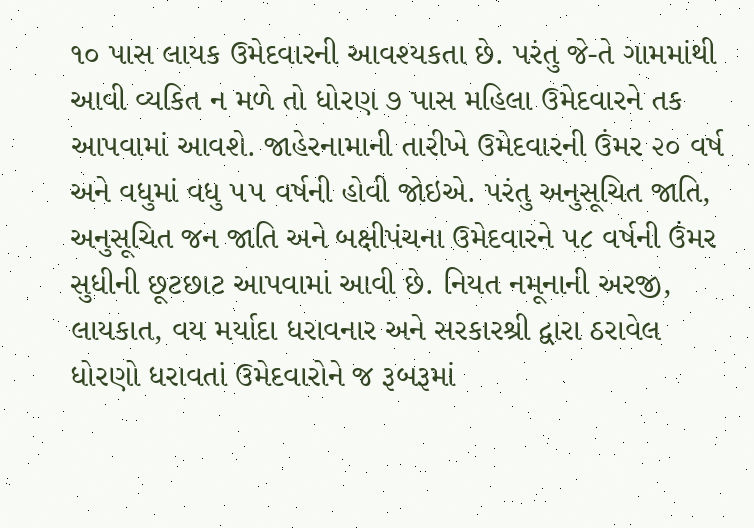૧૦ પાસ લાયક ઉમેદવારની આવશ્યકતા છે. પરંતુ જે-તે ગામમાંથી આવી વ્‍યકિત ન મળે તો ધોરણ ૭ પાસ મહિલા ઉમેદવારને તક આપવામાં આવશે. જાહેરનામાની તારીખે ઉમેદવારની ઉંમર ૨૦ વર્ષ અને વધુમાં વધુ ૫૫ વર્ષની હોવી જોઇએ. પરંતુ અનુસૂચિત જાતિ, અનુસૂચિત જન જાતિ અને બક્ષીપંચના ઉમેદવારને ૫૮ વર્ષની ઉંમર સુધીની છૂટછાટ આપવામાં આવી છે. નિયત નમૂનાની અરજી, લાયકાત, વય મર્યાદા ધરાવનાર અને સરકારશ્રી દ્વારા ઠરાવેલ ધોરણો ધરાવતાં ઉમેદવારોને જ રૂબરૂમાં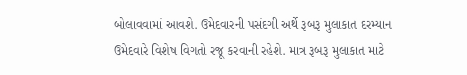બોલાવવામાં આવશે. ઉમેદવારની પસંદગી અર્થે રૂબરૂ મુલાકાત દરમ્‍યાન ઉમેદવારે વિશેષ વિગતો રજૂ કરવાની રહેશે. માત્ર રૂબરૂ મુલાકાત માટે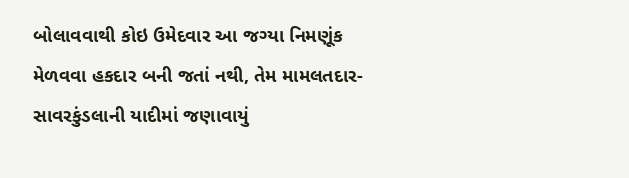બોલાવવાથી કોઇ ઉમેદવાર આ જગ્યા નિમણૂંક મેળવવા હકદાર બની જતાં નથી, તેમ મામલતદાર-સાવરકુંડલાની યાદીમાં જણાવાયું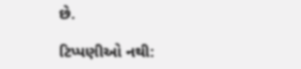છે.

ટિપ્પણીઓ નથી: